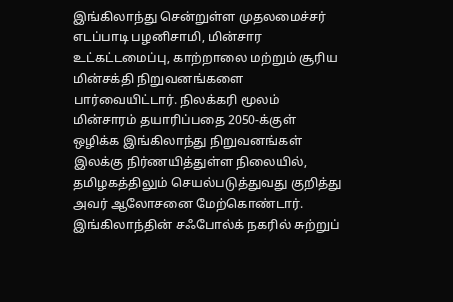இங்கிலாந்து சென்றுள்ள முதலமைச்சர் எடப்பாடி பழனிசாமி, மின்சார உட்கட்டமைப்பு, காற்றாலை மற்றும் சூரிய மின்சக்தி நிறுவனங்களை பார்வையிட்டார். நிலக்கரி மூலம் மின்சாரம் தயாரிப்பதை 2050-க்குள் ஒழிக்க இங்கிலாந்து நிறுவனங்கள் இலக்கு நிர்ணயித்துள்ள நிலையில், தமிழகத்திலும் செயல்படுத்துவது குறித்து அவர் ஆலோசனை மேற்கொண்டார்.
இங்கிலாந்தின் சஃபோல்க் நகரில் சுற்றுப்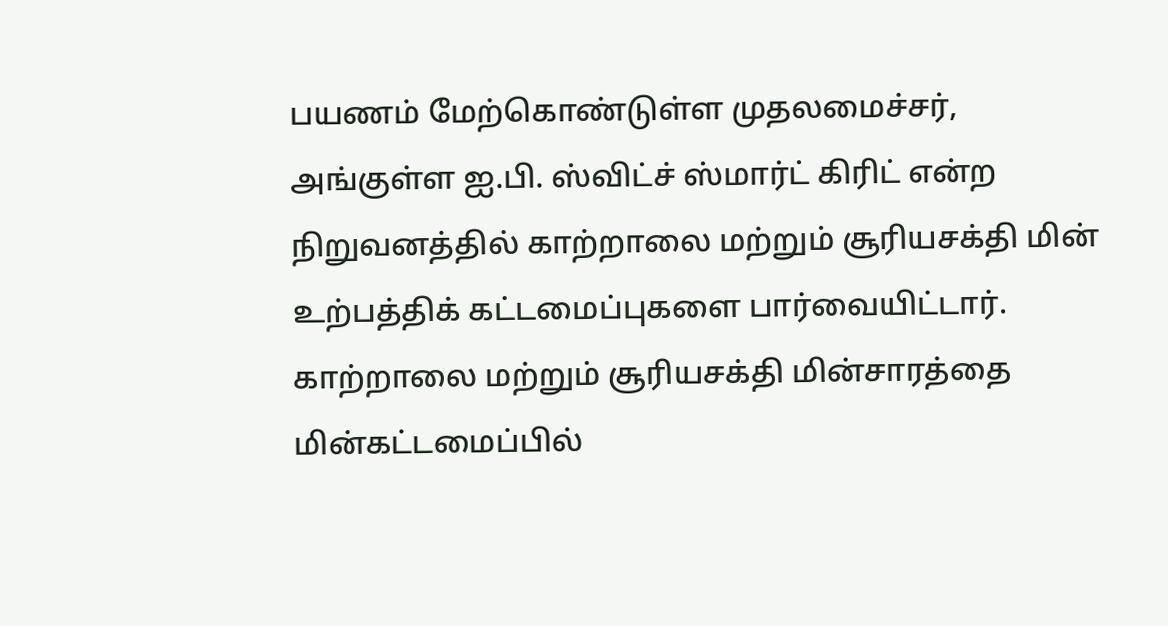பயணம் மேற்கொண்டுள்ள முதலமைச்சர், அங்குள்ள ஐ.பி. ஸ்விட்ச் ஸ்மார்ட் கிரிட் என்ற நிறுவனத்தில் காற்றாலை மற்றும் சூரியசக்தி மின் உற்பத்திக் கட்டமைப்புகளை பார்வையிட்டார்.
காற்றாலை மற்றும் சூரியசக்தி மின்சாரத்தை மின்கட்டமைப்பில்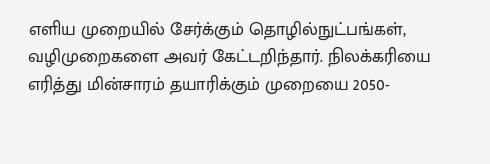எளிய முறையில் சேர்க்கும் தொழில்நுட்பங்கள், வழிமுறைகளை அவர் கேட்டறிந்தார். நிலக்கரியை எரித்து மின்சாரம் தயாரிக்கும் முறையை 2050-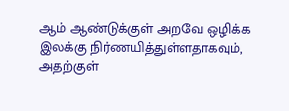ஆம் ஆண்டுக்குள் அறவே ஒழிக்க இலக்கு நிர்ணயித்துள்ளதாகவும், அதற்குள்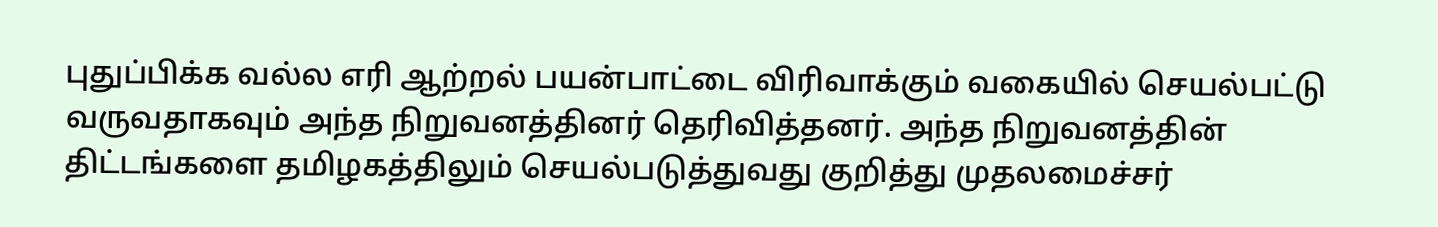புதுப்பிக்க வல்ல எரி ஆற்றல் பயன்பாட்டை விரிவாக்கும் வகையில் செயல்பட்டு வருவதாகவும் அந்த நிறுவனத்தினர் தெரிவித்தனர். அந்த நிறுவனத்தின் திட்டங்களை தமிழகத்திலும் செயல்படுத்துவது குறித்து முதலமைச்சர்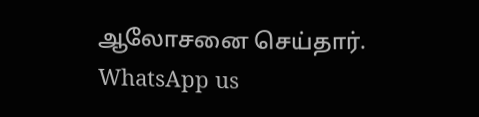ஆலோசனை செய்தார்.
WhatsApp us